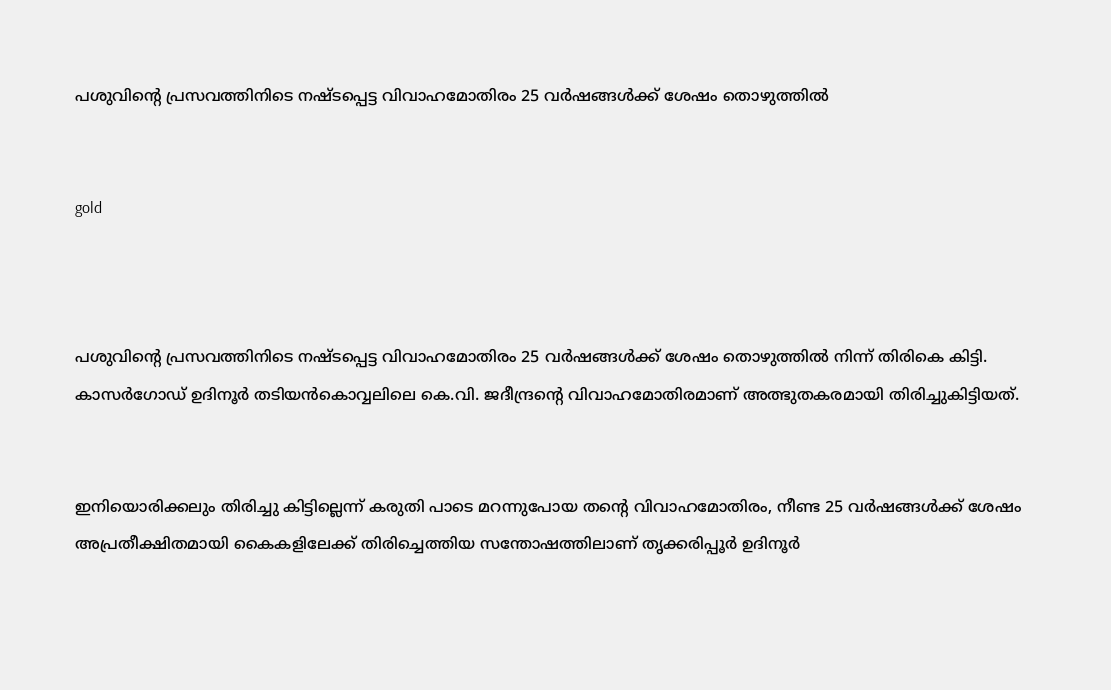പശുവിന്റെ പ്രസവത്തിനിടെ നഷ്ടപ്പെട്ട വിവാഹമോതിരം 25 വര്‍ഷങ്ങള്‍ക്ക് ശേഷം തൊഴുത്തില്‍


gold



പശുവിന്റെ പ്രസവത്തിനിടെ നഷ്ടപ്പെട്ട വിവാഹമോതിരം 25 വര്‍ഷങ്ങള്‍ക്ക് ശേഷം തൊഴുത്തില്‍ നിന്ന് തിരികെ കിട്ടി. കാസര്‍ഗോഡ് ഉദിനൂര്‍ തടിയന്‍കൊവ്വലിലെ കെ.വി. ജദീന്ദ്രന്റെ വിവാഹമോതിരമാണ് അത്ഭുതകരമായി തിരിച്ചുകിട്ടിയത്.


ഇനിയൊരിക്കലും തിരിച്ചു കിട്ടില്ലെന്ന് കരുതി പാടെ മറന്നുപോയ തന്റെ വിവാഹമോതിരം, നീണ്ട 25 വര്‍ഷങ്ങള്‍ക്ക് ശേഷം അപ്രതീക്ഷിതമായി കൈകളിലേക്ക് തിരിച്ചെത്തിയ സന്തോഷത്തിലാണ് തൃക്കരിപ്പൂര്‍ ഉദിനൂര്‍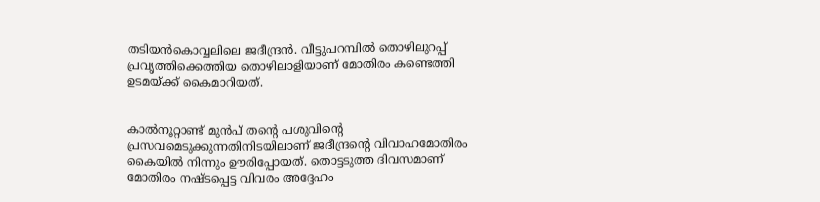തടിയന്‍കൊവ്വലിലെ ജദീന്ദ്രന്‍. വീട്ടുപറമ്പില്‍ തൊഴിലുറപ്പ് പ്രവൃത്തിക്കെത്തിയ തൊഴിലാളിയാണ് മോതിരം കണ്ടെത്തി ഉടമയ്ക്ക് കൈമാറിയത്.


കാല്‍നൂറ്റാണ്ട് മുന്‍പ് തന്റെ പശുവിന്റെ പ്രസവമെടുക്കുന്നതിനിടയിലാണ് ജദീന്ദ്രന്റെ വിവാഹമോതിരം കൈയില്‍ നിന്നും ഊരിപ്പോയത്. തൊട്ടടുത്ത ദിവസമാണ് മോതിരം നഷ്ടപ്പെട്ട വിവരം അദ്ദേഹം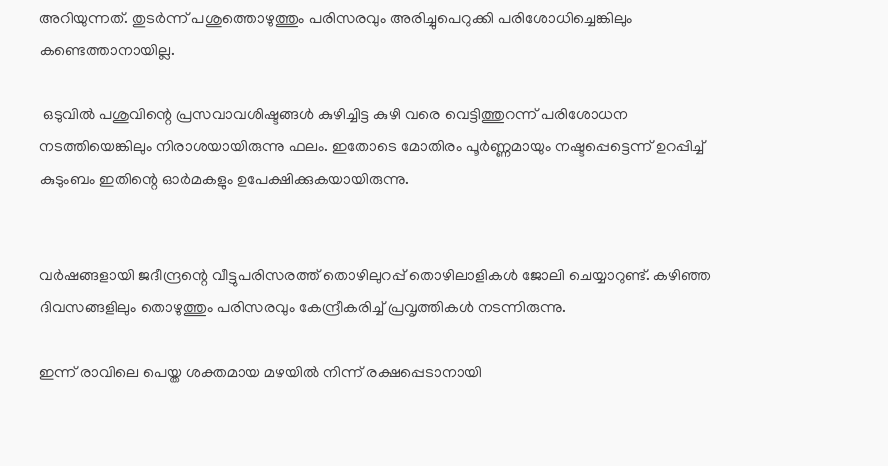അറിയുന്നത്. തുടര്‍ന്ന് പശുത്തൊഴുത്തും പരിസരവും അരിച്ചുപെറുക്കി പരിശോധിച്ചെങ്കിലും കണ്ടെത്താനായില്ല.

 ഒടുവില്‍ പശുവിന്റെ പ്രസവാവശിഷ്ടങ്ങള്‍ കുഴിച്ചിട്ട കുഴി വരെ വെട്ടിത്തുറന്ന് പരിശോധന നടത്തിയെങ്കിലും നിരാശയായിരുന്നു ഫലം. ഇതോടെ മോതിരം പൂര്‍ണ്ണമായും നഷ്ടപ്പെട്ടെന്ന് ഉറപ്പിച്ച് കുടുംബം ഇതിന്റെ ഓര്‍മകളും ഉപേക്ഷിക്കുകയായിരുന്നു.


വര്‍ഷങ്ങളായി ജദീന്ദ്രന്റെ വീട്ടുപരിസരത്ത് തൊഴിലുറപ്പ് തൊഴിലാളികള്‍ ജോലി ചെയ്യാറുണ്ട്. കഴിഞ്ഞ ദിവസങ്ങളിലും തൊഴുത്തും പരിസരവും കേന്ദ്രീകരിച്ച് പ്രവൃത്തികള്‍ നടന്നിരുന്നു.

ഇന്ന് രാവിലെ പെയ്ത ശക്തമായ മഴയില്‍ നിന്ന് രക്ഷപ്പെടാനായി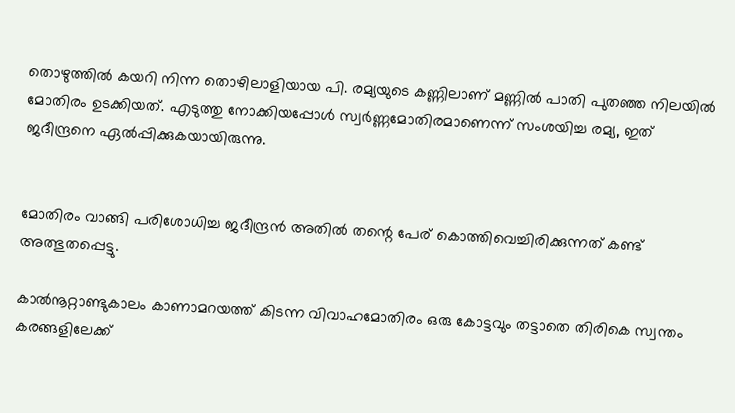തൊഴുത്തില്‍ കയറി നിന്ന തൊഴിലാളിയായ പി. രമ്യയുടെ കണ്ണിലാണ് മണ്ണില്‍ പാതി പുതഞ്ഞ നിലയില്‍ മോതിരം ഉടക്കിയത്. എടുത്തു നോക്കിയപ്പോള്‍ സ്വര്‍ണ്ണമോതിരമാണെന്ന് സംശയിച്ച രമ്യ, ഇത് ജദീന്ദ്രനെ ഏല്‍പ്പിക്കുകയായിരുന്നു.


മോതിരം വാങ്ങി പരിശോധിച്ച ജദീന്ദ്രന്‍ അതില്‍ തന്റെ പേര് കൊത്തിവെച്ചിരിക്കുന്നത് കണ്ട് അത്ഭുതപ്പെട്ടു.

കാല്‍നൂറ്റാണ്ടുകാലം കാണാമറയത്ത് കിടന്ന വിവാഹമോതിരം ഒരു കോട്ടവും തട്ടാതെ തിരികെ സ്വന്തം കരങ്ങളിലേക്ക്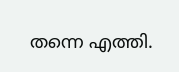തന്നെ എത്തി.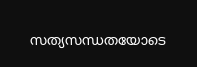സത്യസന്ധതയോടെ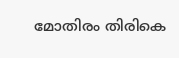മോതിരം തിരികെ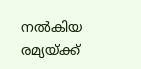നല്‍കിയ രമ്യയ്ക്ക്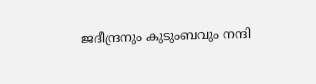ജദീന്ദ്രനും കുടുംബവും നന്ദി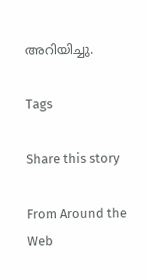അറിയിച്ചു.

Tags

Share this story

From Around the Web